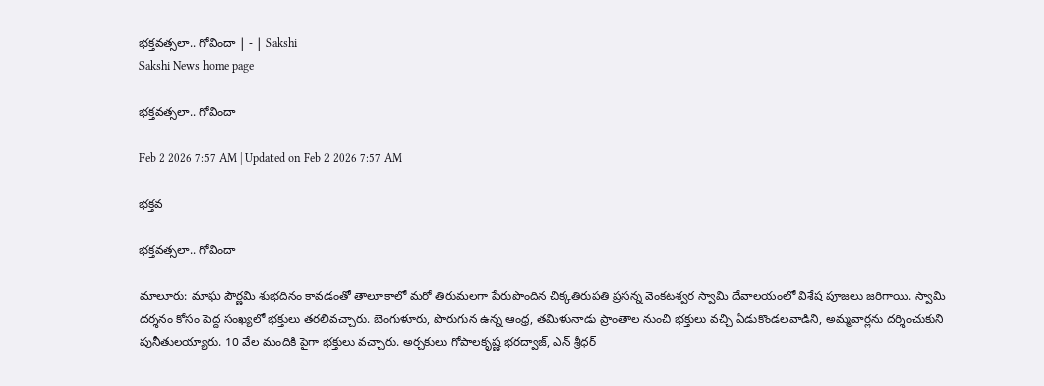భక్తవత్సలా.. గోవిందా | - | Sakshi
Sakshi News home page

భక్తవత్సలా.. గోవిందా

Feb 2 2026 7:57 AM | Updated on Feb 2 2026 7:57 AM

భక్తవ

భక్తవత్సలా.. గోవిందా

మాలూరు: మాఘ పౌర్ణమి శుభదినం కావడంతో తాలూకాలో మరో తిరుమలగా పేరుపొందిన చిక్కతిరుపతి ప్రసన్న వెంకటశ్వర స్వామి దేవాలయంలో విశేష పూజలు జరిగాయి. స్వామి దర్శనం కోసం పెద్ద సంఖ్యలో భక్తులు తరలివచ్చారు. బెంగుళూరు, పొరుగున ఉన్న ఆంధ్ర, తమిళునాడు ప్రాంతాల నుంచి భక్తులు వచ్చి ఏడుకొండలవాడిని, అమ్మవార్లను దర్శించుకుని పునీతులయ్యారు. 10 వేల మందికి పైగా భక్తులు వచ్చారు. అర్చకులు గోపాలకృష్ణ భరద్వాజ్‌, ఎన్‌ శ్రీధర్‌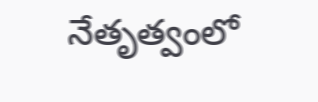నేతృత్వంలో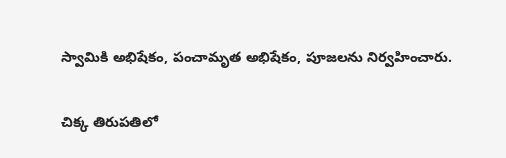స్వామికి అభిషేకం, పంచామృత అభిషేకం, పూజలను నిర్వహించారు.

చిక్క తిరుపతిలో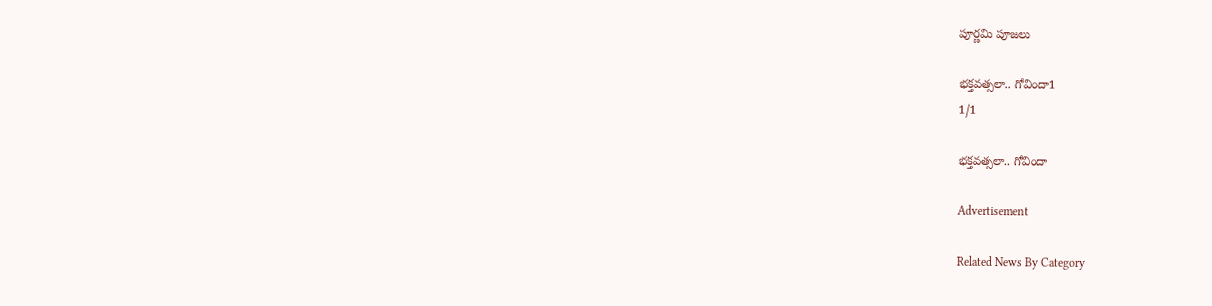పూర్ణమి పూజలు

భక్తవత్సలా.. గోవిందా1
1/1

భక్తవత్సలా.. గోవిందా

Advertisement

Related News By Category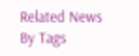Related News By Tags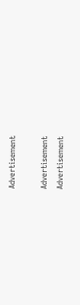Advertisement

Advertisement
Advertisement